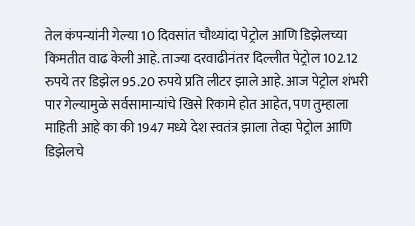तेल कंपन्यांनी गेल्या 10 दिवसांत चौथ्यांदा पेट्रोल आणि डिझेलच्या किमतीत वाढ केली आहे. ताज्या दरवाढीनंतर दिल्लीत पेट्रोल 102.12 रुपये तर डिझेल 95.20 रुपये प्रति लीटर झाले आहे. आज पेट्रोल शंभरी पार गेल्यामुळे सर्वसामान्यांचे खिसे रिकामे होत आहेत, पण तुम्हाला माहिती आहे का की 1947 मध्ये देश स्वतंत्र झाला तेव्हा पेट्रोल आणि डिझेलचे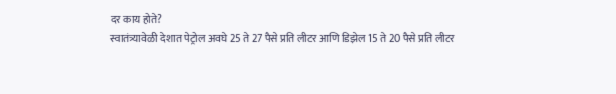दर काय होते?
स्वातंत्र्यावेळी देशात पेट्रोल अवघे 25 ते 27 पैसे प्रति लीटर आणि डिझेल 15 ते 20 पैसे प्रति लीटर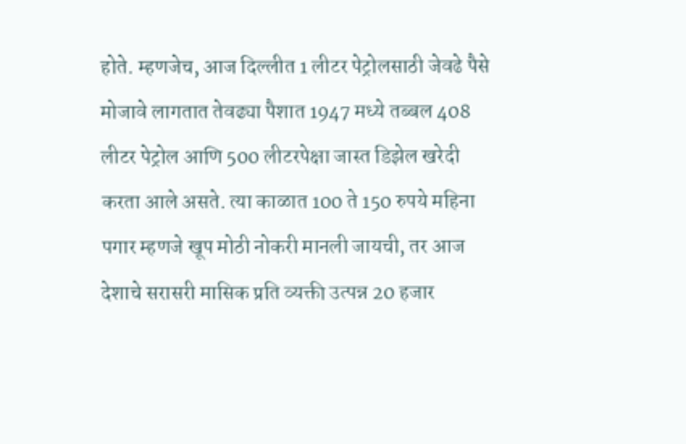होते. म्हणजेच, आज दिल्लीत 1 लीटर पेट्रोलसाठी जेवढे पैसे मोजावे लागतात तेवढ्या पैशात 1947 मध्ये तब्बल 408 लीटर पेट्रोल आणि 500 लीटरपेक्षा जास्त डिझेल खरेदी करता आले असते. त्या काळात 100 ते 150 रुपये महिना पगार म्हणजे खूप मोठी नोकरी मानली जायची, तर आज देशाचे सरासरी मासिक प्रति व्यक्ती उत्पन्न 20 हजार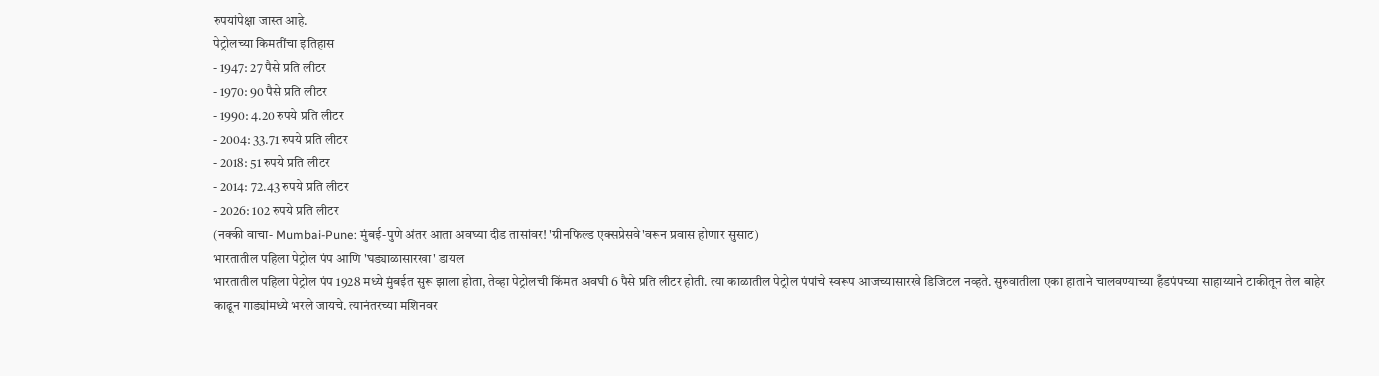रुपयांपेक्षा जास्त आहे.
पेट्रोलच्या किमतींचा इतिहास
- 1947: 27 पैसे प्रति लीटर
- 1970: 90 पैसे प्रति लीटर
- 1990: 4.20 रुपये प्रति लीटर
- 2004: 33.71 रुपये प्रति लीटर
- 2018: 51 रुपये प्रति लीटर
- 2014: 72.43 रुपये प्रति लीटर
- 2026: 102 रुपये प्रति लीटर
(नक्की वाचा- Mumbai-Pune: मुंबई-पुणे अंतर आता अवघ्या दीड तासांवर! 'ग्रीनफिल्ड एक्सप्रेसवे'वरून प्रवास होणार सुसाट)
भारतातील पहिला पेट्रोल पंप आणि 'घड्याळासारखा' डायल
भारतातील पहिला पेट्रोल पंप 1928 मध्ये मुंबईत सुरू झाला होता, तेव्हा पेट्रोलची किंमत अवघी 6 पैसे प्रति लीटर होती. त्या काळातील पेट्रोल पंपांचे स्वरूप आजच्यासारखे डिजिटल नव्हते. सुरुवातीला एका हाताने चालवण्याच्या हँडपंपच्या साहाय्याने टाकीतून तेल बाहेर काढून गाड्यांमध्ये भरले जायचे. त्यानंतरच्या मशिनवर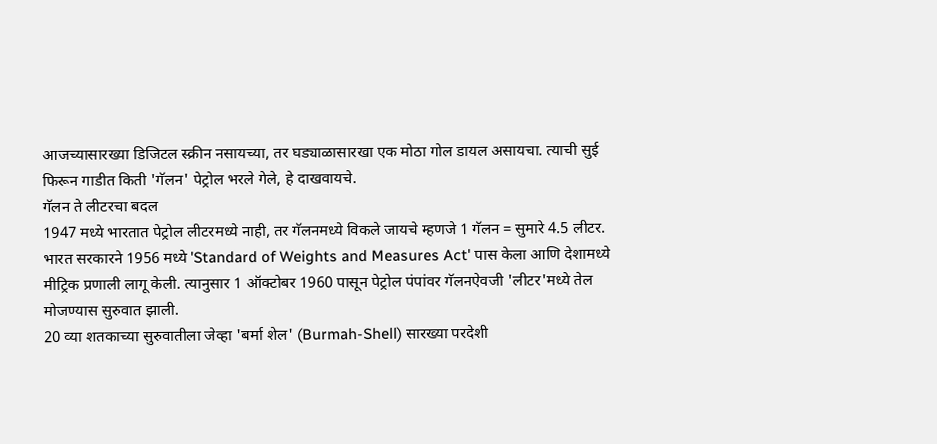आजच्यासारख्या डिजिटल स्क्रीन नसायच्या, तर घड्याळासारखा एक मोठा गोल डायल असायचा. त्याची सुई फिरून गाडीत किती 'गॅलन' पेट्रोल भरले गेले, हे दाखवायचे.
गॅलन ते लीटरचा बदल
1947 मध्ये भारतात पेट्रोल लीटरमध्ये नाही, तर गॅलनमध्ये विकले जायचे म्हणजे 1 गॅलन = सुमारे 4.5 लीटर. भारत सरकारने 1956 मध्ये 'Standard of Weights and Measures Act' पास केला आणि देशामध्ये मीट्रिक प्रणाली लागू केली. त्यानुसार 1 ऑक्टोबर 1960 पासून पेट्रोल पंपांवर गॅलनऐवजी 'लीटर'मध्ये तेल मोजण्यास सुरुवात झाली.
20 व्या शतकाच्या सुरुवातीला जेव्हा 'बर्मा शेल' (Burmah-Shell) सारख्या परदेशी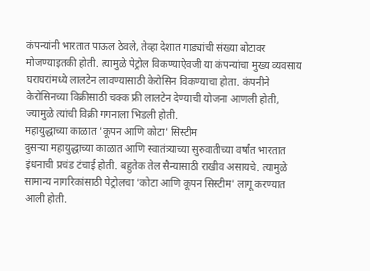कंपन्यांनी भारतात पाऊल ठेवले, तेव्हा देशात गाड्यांची संख्या बोटावर मोजण्याइतकी होती. त्यामुळे पेट्रोल विकण्याऐवजी या कंपन्यांचा मुख्य व्यवसाय घराघरांमध्ये लालटेन लावण्यासाठी केरोसिन विकण्याचा होता. कंपनीने केरोसिनच्या विक्रीसाठी चक्क फ्री लालटेन देण्याची योजना आणली होती, ज्यामुळे त्यांची विक्री गगनाला भिडली होती.
महायुद्धाच्या काळात 'कूपन आणि कोटा' सिस्टीम
दुसऱ्या महायुद्धाच्या काळात आणि स्वातंत्र्याच्या सुरुवातीच्या वर्षांत भारतात इंधनाची प्रचंड टंचाई होती. बहुतेक तेल सैन्यासाठी राखीव असायचे. त्यामुळे सामान्य नागरिकांसाठी पेट्रोलचा 'कोटा आणि कूपन सिस्टीम' लागू करण्यात आली होती.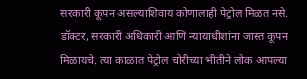सरकारी कूपन असल्याशिवाय कोणालाही पेट्रोल मिळत नसे. डॉक्टर, सरकारी अधिकारी आणि न्यायाधीशांना जास्त कूपन मिळायचे. त्या काळात पेट्रोल चोरीच्या भीतीने लोक आपल्या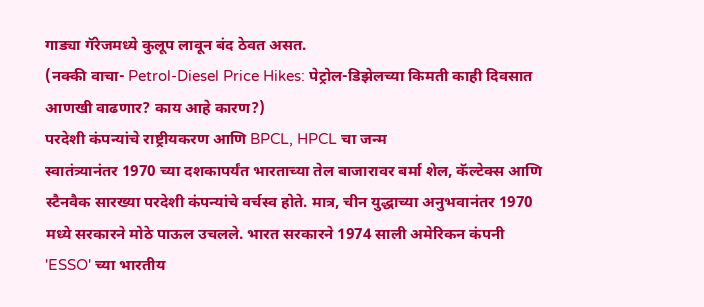गाड्या गॅरेजमध्ये कुलूप लावून बंद ठेवत असत.
(नक्की वाचा- Petrol-Diesel Price Hikes: पेट्रोल-डिझेलच्या किमती काही दिवसात आणखी वाढणार? काय आहे कारण?)
परदेशी कंपन्यांचे राष्ट्रीयकरण आणि BPCL, HPCL चा जन्म
स्वातंत्र्यानंतर 1970 च्या दशकापर्यंत भारताच्या तेल बाजारावर बर्मा शेल, कॅल्टेक्स आणि स्टैनवैक सारख्या परदेशी कंपन्यांचे वर्चस्व होते. मात्र, चीन युद्धाच्या अनुभवानंतर 1970 मध्ये सरकारने मोठे पाऊल उचलले. भारत सरकारने 1974 साली अमेरिकन कंपनी 'ESSO' च्या भारतीय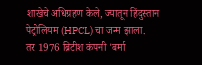शाखेचे अधिग्रहण केले, ज्यातून हिंदुस्तान पेट्रोलियम (HPCL) चा जन्म झाला.
तर 1976 ब्रिटीश कंपनी 'बर्मा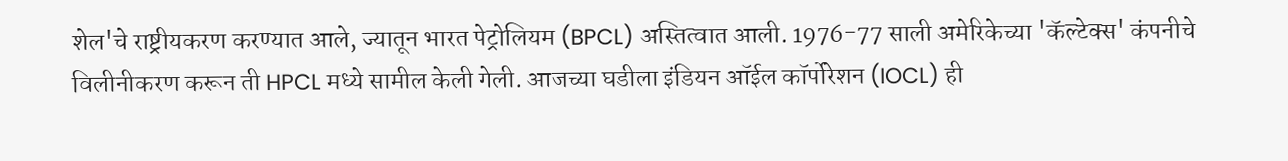शेल'चे राष्ट्रीयकरण करण्यात आले, ज्यातून भारत पेट्रोलियम (BPCL) अस्तित्वात आली. 1976-77 साली अमेरिकेच्या 'कॅल्टेक्स' कंपनीचे विलीनीकरण करून ती HPCL मध्ये सामील केली गेली. आजच्या घडीला इंडियन ऑईल कॉर्पोरेशन (IOCL) ही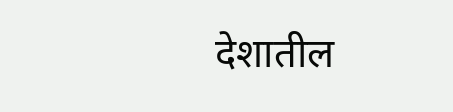देशातील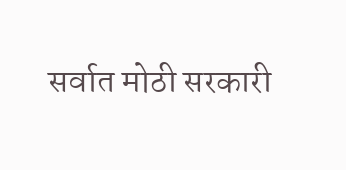सर्वात मोठी सरकारी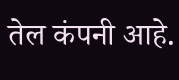तेल कंपनी आहे.